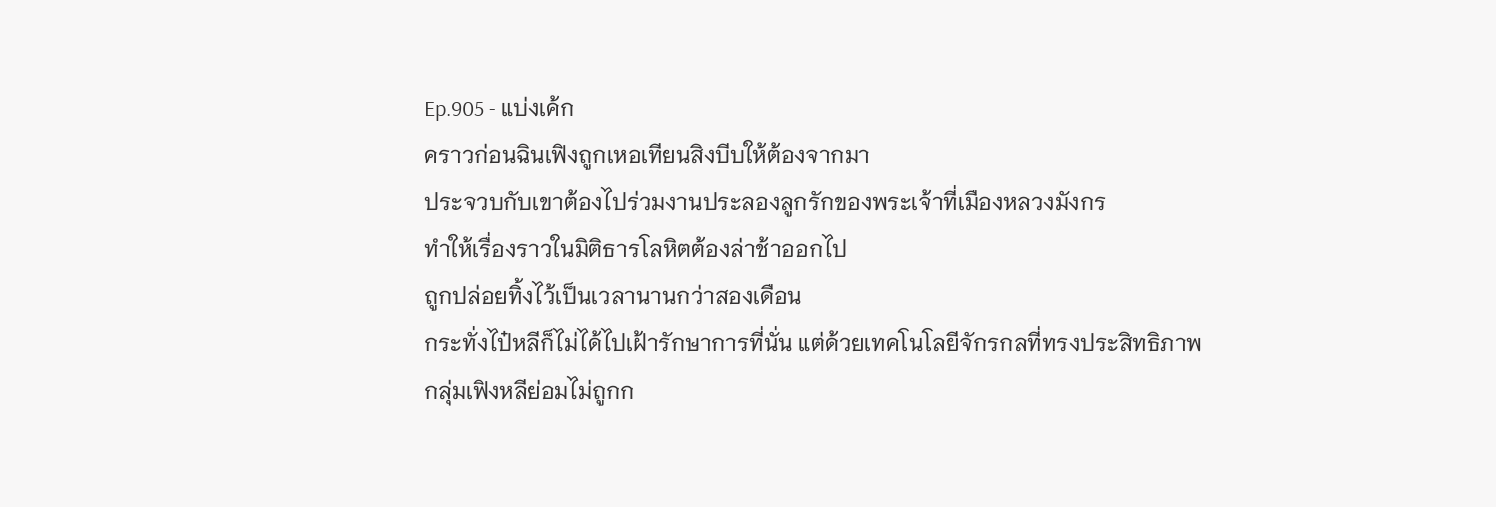Ep.905 - แบ่งเค้ก
คราวก่อนฉินเฟิงถูกเหอเทียนสิงบีบให้ต้องจากมา
ประจวบกับเขาต้องไปร่วมงานประลองลูกรักของพระเจ้าที่เมืองหลวงมังกร
ทำให้เรื่องราวในมิติธารโลหิตต้องล่าช้าออกไป
ถูกปล่อยทิ้งไว้เป็นเวลานานกว่าสองเดือน
กระทั่งไป๋หลีก็ไม่ได้ไปเฝ้ารักษาการที่นั่น แต่ด้วยเทคโนโลยีจักรกลที่ทรงประสิทธิภาพ
กลุ่มเฟิงหลีย่อมไม่ถูกก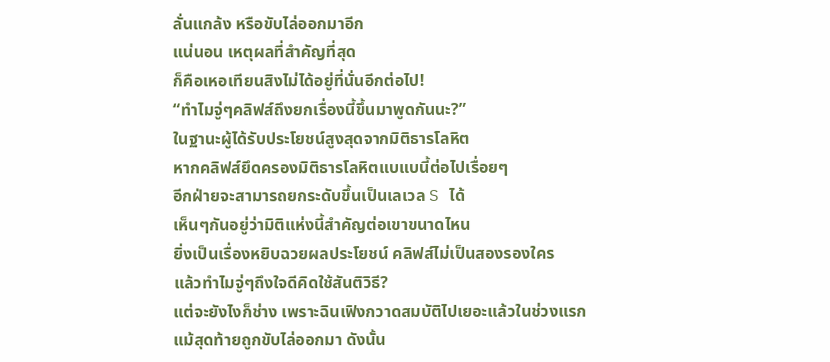ลั่นแกล้ง หรือขับไล่ออกมาอีก
แน่นอน เหตุผลที่สำคัญที่สุด
ก็คือเหอเทียนสิงไม่ได้อยู่ที่นั่นอีกต่อไป!
“ทำไมจู่ๆคลิฟส์ถึงยกเรื่องนี้ขึ้นมาพูดกันนะ?”
ในฐานะผู้ได้รับประโยชน์สูงสุดจากมิติธารโลหิต
หากคลิฟส์ยึดครองมิติธารโลหิตแบแบนี้ต่อไปเรื่อยๆ
อีกฝ่ายจะสามารถยกระดับขึ้นเป็นเลเวล S ได้
เห็นๆกันอยู่ว่ามิติแห่งนี้สำคัญต่อเขาขนาดไหน
ยิ่งเป็นเรื่องหยิบฉวยผลประโยชน์ คลิฟส์ไม่เป็นสองรองใคร
แล้วทำไมจู่ๆถึงใจดีคิดใช้สันติวิธี?
แต่จะยังไงก็ช่าง เพราะฉินเฟิงกวาดสมบัติไปเยอะแล้วในช่วงแรก
แม้สุดท้ายถูกขับไล่ออกมา ดังนั้น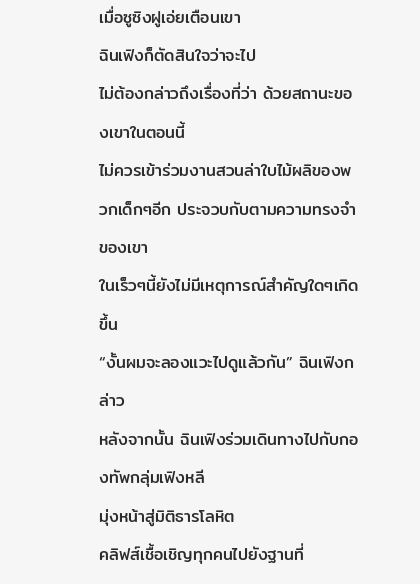เมื่อซูซิงฝูเอ่ยเตือนเขา
ฉินเฟิงก็ตัดสินใจว่าจะไป
ไม่ต้องกล่าวถึงเรื่องที่ว่า ด้วยสถานะของเขาในตอนนี้
ไม่ควรเข้าร่วมงานสวนล่าใบไม้ผลิของพวกเด็กๆอีก ประจวบกับตามความทรงจำของเขา
ในเร็วๆนี้ยังไม่มีเหตุการณ์สำคัญใดๆเกิดขึ้น
“งั้นผมจะลองแวะไปดูแล้วกัน” ฉินเฟิงกล่าว
หลังจากนั้น ฉินเฟิงร่วมเดินทางไปกับกองทัพกลุ่มเฟิงหลี
มุ่งหน้าสู่มิติธารโลหิต
คลิฟส์เชื้อเชิญทุกคนไปยังฐานที่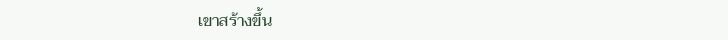เขาสร้างขึ้น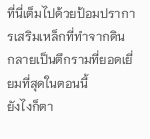ที่นี่เต็มไปด้วยป้อมปราการเสริมเหล็กที่ทำจากดิน
กลายเป็นตึกรามที่ยอดเยี่ยมที่สุดในตอนนี้
ยังไงก็ตา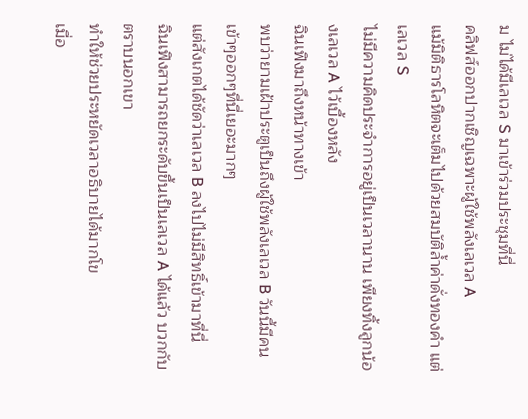ม ไม่ได้มีเลเวล S มาเข้าร่วมประชุมที่นี่
คลิฟส์ออกปากเชิญเฉพาะผู้ใช้พลังเลเวล A
แม้มิติธารโลหิตจะเต็มไปด้วยสมบัติล้ำค่าดั่งทองคำ แต่เลเวล S
ไม่มีความคิดประจำการอยู่เป็นเวลานาน เพียงทิ้งลูกน้องเลเวล A ไว้เบื้องหลัง
ฉินเฟิงมาถึงหน้าทางเข้า
พบว่ายามเฝ้าประตูเป็นถึงผู้ใช้พลังเลเวล B วันนี้มีคนเข้าๆออกๆที่นี่เยอะมากๆ
แต่สังเกตได้ชัดว่าเลเวล B ลงไปไม่มีสิทธิ์เข้ามาที่นี่
ฉินเฟิงสามารถยกระดับขึ้นเป็นเลเวล A ได้แล้ว บวกกับตราบนอกเขา
ทำให้ช่วยประหยัดเวลาอธิบายได้มากโข
เมื่อ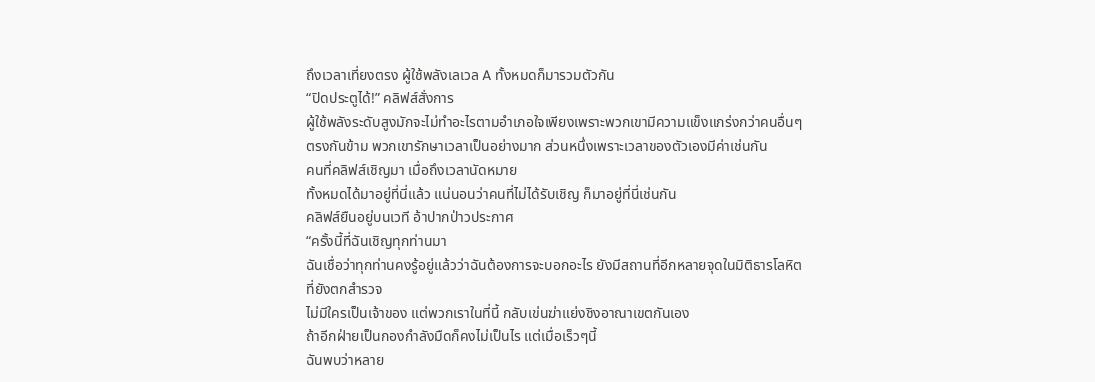ถึงเวลาเที่ยงตรง ผู้ใช้พลังเลเวล A ทั้งหมดก็มารวมตัวกัน
“ปิดประตูได้!” คลิฟส์สั่งการ
ผู้ใช้พลังระดับสูงมักจะไม่ทำอะไรตามอำเภอใจเพียงเพราะพวกเขามีความแข็งแกร่งกว่าคนอื่นๆ
ตรงกันข้าม พวกเขารักษาเวลาเป็นอย่างมาก ส่วนหนึ่งเพราะเวลาของตัวเองมีค่าเช่นกัน
คนที่คลิฟส์เชิญมา เมื่อถึงเวลานัดหมาย
ทั้งหมดได้มาอยู่ที่นี่แล้ว แน่นอนว่าคนที่ไม่ได้รับเชิญ ก็มาอยู่ที่นี่เช่นกัน
คลิฟส์ยืนอยู่บนเวที อ้าปากป่าวประกาศ
“ครั้งนี้ที่ฉันเชิญทุกท่านมา
ฉันเชื่อว่าทุกท่านคงรู้อยู่แล้วว่าฉันต้องการจะบอกอะไร ยังมีสถานที่อีกหลายจุดในมิติธารโลหิตที่ยังตกสำรวจ
ไม่มีใครเป็นเจ้าของ แต่พวกเราในที่นี้ กลับเข่นฆ่าแย่งชิงอาณาเขตกันเอง
ถ้าอีกฝ่ายเป็นกองกำลังมืดก็คงไม่เป็นไร แต่เมื่อเร็วๆนี้
ฉันพบว่าหลาย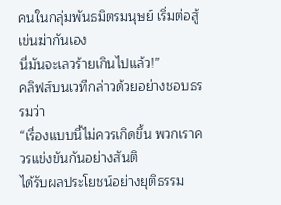คนในกลุ่มพันธมิตรมนุษย์ เริ่มต่อสู้เข่นฆ่ากันเอง
นี่มันจะเลวร้ายเกินไปแล้ว!”
คลิฟส์บนเวทีกล่าวด้วยอย่างชอบธรรมว่า
“เรื่องแบบนี้ไม่ควรเกิดขึ้น พวกเราควรแข่งขันกันอย่างสันติ
ได้รับผลประโยชน์อย่างยุติธรรม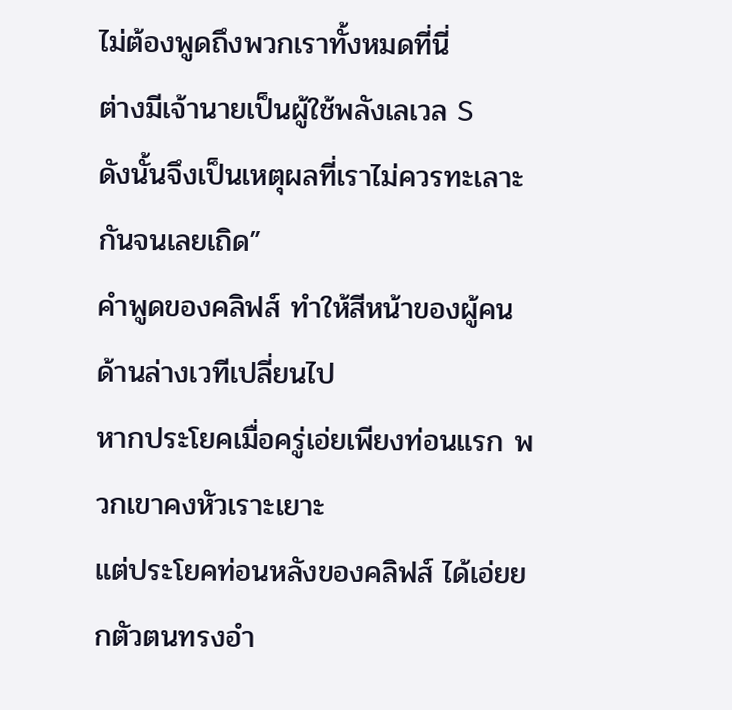ไม่ต้องพูดถึงพวกเราทั้งหมดที่นี่
ต่างมีเจ้านายเป็นผู้ใช้พลังเลเวล S
ดังนั้นจึงเป็นเหตุผลที่เราไม่ควรทะเลาะกันจนเลยเถิด”
คำพูดของคลิฟส์ ทำให้สีหน้าของผู้คนด้านล่างเวทีเปลี่ยนไป
หากประโยคเมื่อครู่เอ่ยเพียงท่อนแรก พวกเขาคงหัวเราะเยาะ
แต่ประโยคท่อนหลังของคลิฟส์ ได้เอ่ยยกตัวตนทรงอำ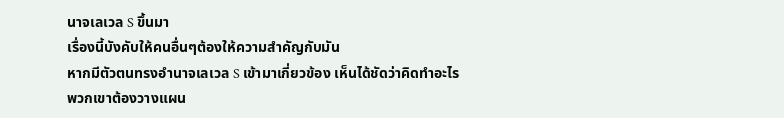นาจเลเวล S ขึ้นมา
เรื่องนี้บังคับให้คนอื่นๆต้องให้ความสำคัญกับมัน
หากมีตัวตนทรงอำนาจเลเวล S เข้ามาเกี่ยวข้อง เห็นได้ชัดว่าคิดทำอะไร
พวกเขาต้องวางแผน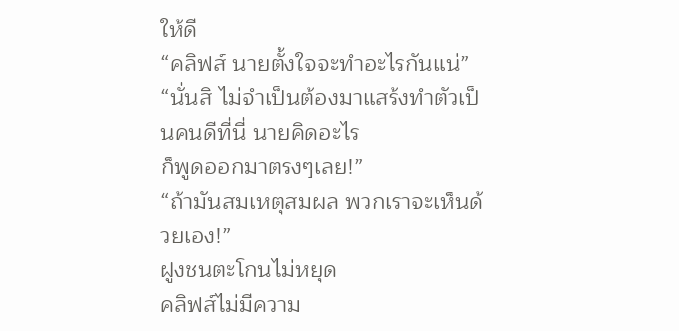ให้ดี
“คลิฟส์ นายตั้งใจจะทำอะไรกันแน่”
“นั่นสิ ไม่จำเป็นต้องมาแสร้งทำตัวเป็นคนดีที่นี่ นายคิดอะไร
ก็พูดออกมาตรงๆเลย!”
“ถ้ามันสมเหตุสมผล พวกเราจะเห็นด้วยเอง!”
ฝูงชนตะโกนไม่หยุด
คลิฟส์ไม่มีความ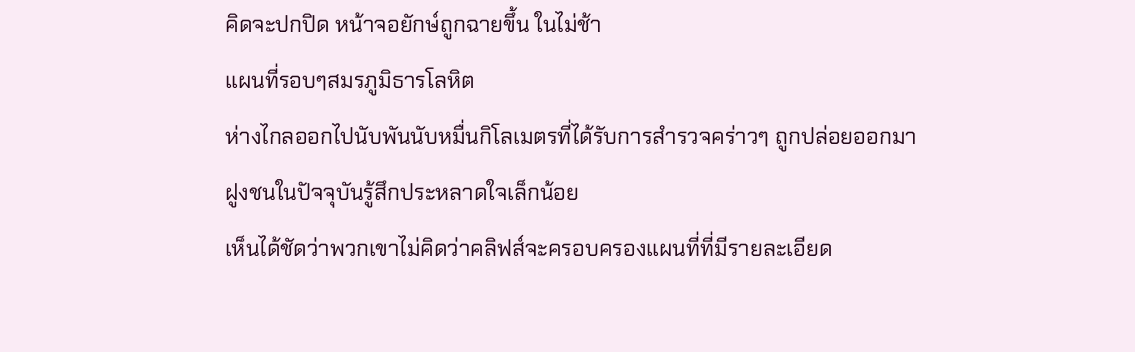คิดจะปกปิด หน้าจอยักษ์ถูกฉายขึ้น ในไม่ช้า
แผนที่รอบๆสมรภูมิธารโลหิต
ห่างไกลออกไปนับพันนับหมื่นกิโลเมตรที่ได้รับการสำรวจคร่าวๆ ถูกปล่อยออกมา
ฝูงชนในปัจจุบันรู้สึกประหลาดใจเล็กน้อย
เห็นได้ชัดว่าพวกเขาไม่คิดว่าคลิฟส์จะครอบครองแผนที่ที่มีรายละเอียด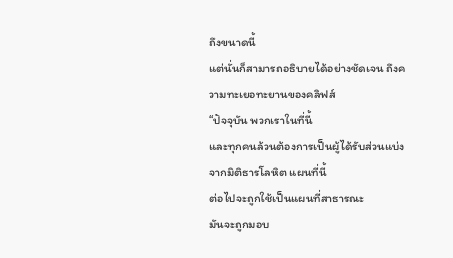ถึงขนาดนี้
แต่นั่นก็สามารถอธิบายได้อย่างชัดเจน ถึงความทะเยอทะยานของคลิฟส์
“ปัจจุบัน พวกเราในที่นี้
และทุกคนล้วนต้องการเป็นผู้ได้รับส่วนแบ่งจากมิติธารโลหิต แผนที่นี้
ต่อไปจะถูกใช้เป็นแผนที่สาธารณะ
มันจะถูกมอบ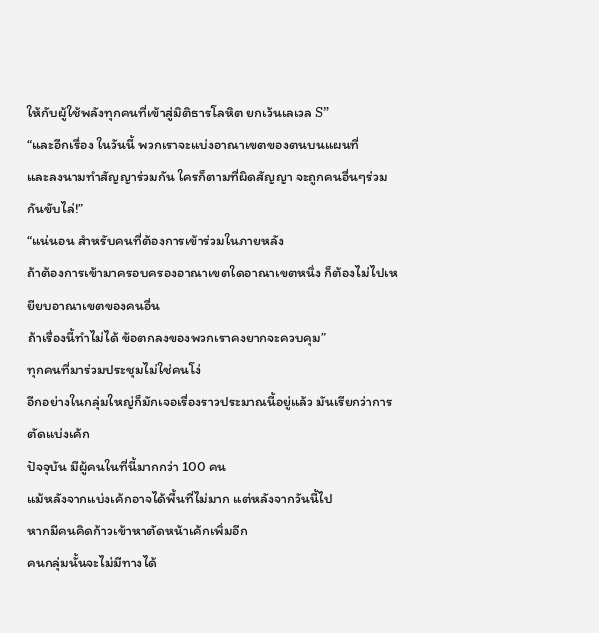ให้กับผู้ใช้พลังทุกคนที่เข้าสู่มิติธารโลหิต ยกเว้นเลเวล S”
“และอีกเรื่อง ในวันนี้ พวกเราจะแบ่งอาณาเขตของตนบนแผนที่
และลงนามทำสัญญาร่วมกัน ใครก็ตามที่ผิดสัญญา จะถูกคนอื่นๆร่วมกันขับไล่!”
“แน่นอน สำหรับคนที่ต้องการเข้าร่วมในภายหลัง
ถ้าต้องการเข้ามาครอบครองอาณาเขตใดอาณาเขตหนึ่ง ก็ต้องไม่ไปเหยียบอาณาเขตของคนอื่น
ถ้าเรื่องนี้ทำไม่ได้ ข้อตกลงของพวกเราคงยากจะควบคุม”
ทุกคนที่มาร่วมประชุมไม่ใช่คนโง่
อีกอย่างในกลุ่มใหญ่ก็มักเจอเรื่องราวประมาณนี้อยู่แล้ว มันเรียกว่าการตัดแบ่งเค้ก
ปัจจุบัน มีผู้คนในที่นี้มากกว่า 100 คน
แม้หลังจากแบ่งเค้กอาจได้พื้นที่ไม่มาก แต่หลังจากวันนี้ไป
หากมีคนคิดก้าวเข้าหาตัดหน้าเค้กเพิ่มอีก
คนกลุ่มนั้นจะไม่มีทางได้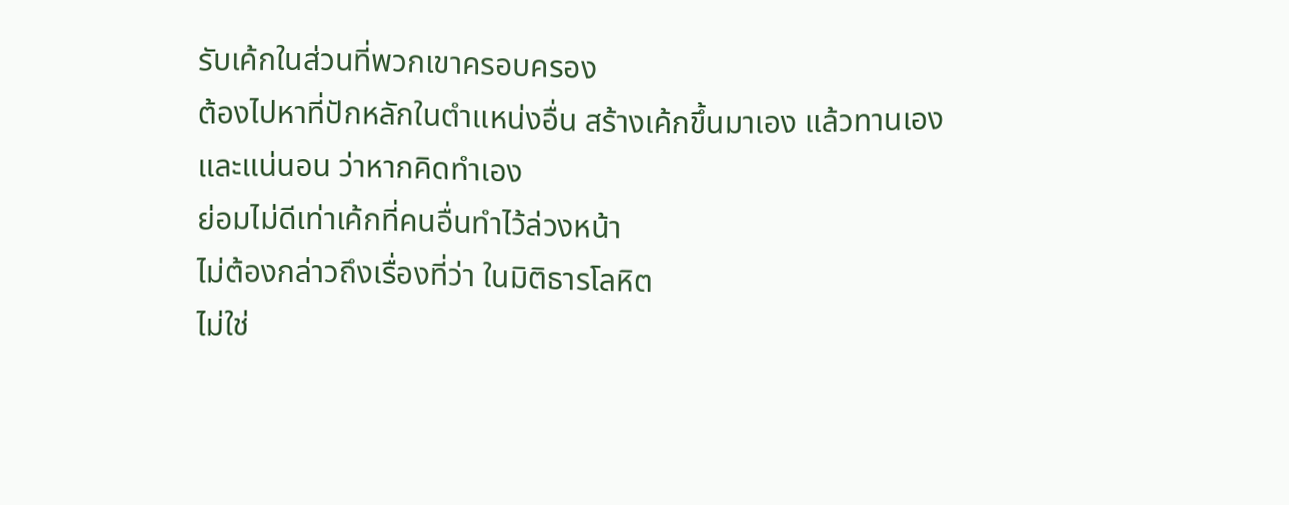รับเค้กในส่วนที่พวกเขาครอบครอง
ต้องไปหาที่ปักหลักในตำแหน่งอื่น สร้างเค้กขึ้นมาเอง แล้วทานเอง
และแน่นอน ว่าหากคิดทำเอง
ย่อมไม่ดีเท่าเค้กที่คนอื่นทำไว้ล่วงหน้า
ไม่ต้องกล่าวถึงเรื่องที่ว่า ในมิติธารโลหิต
ไม่ใช่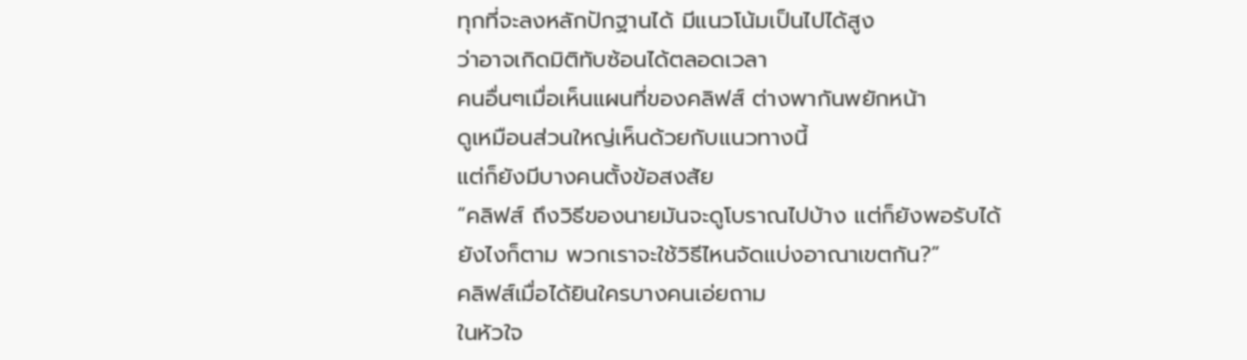ทุกที่จะลงหลักปักฐานได้ มีแนวโน้มเป็นไปได้สูง
ว่าอาจเกิดมิติทับซ้อนได้ตลอดเวลา
คนอื่นๆเมื่อเห็นแผนที่ของคลิฟส์ ต่างพากันพยักหน้า
ดูเหมือนส่วนใหญ่เห็นด้วยกับแนวทางนี้
แต่ก็ยังมีบางคนตั้งข้อสงสัย
“คลิฟส์ ถึงวิธีของนายมันจะดูโบราณไปบ้าง แต่ก็ยังพอรับได้
ยังไงก็ตาม พวกเราจะใช้วิธีไหนจัดแบ่งอาณาเขตกัน?”
คลิฟส์เมื่อได้ยินใครบางคนเอ่ยถาม
ในหัวใจ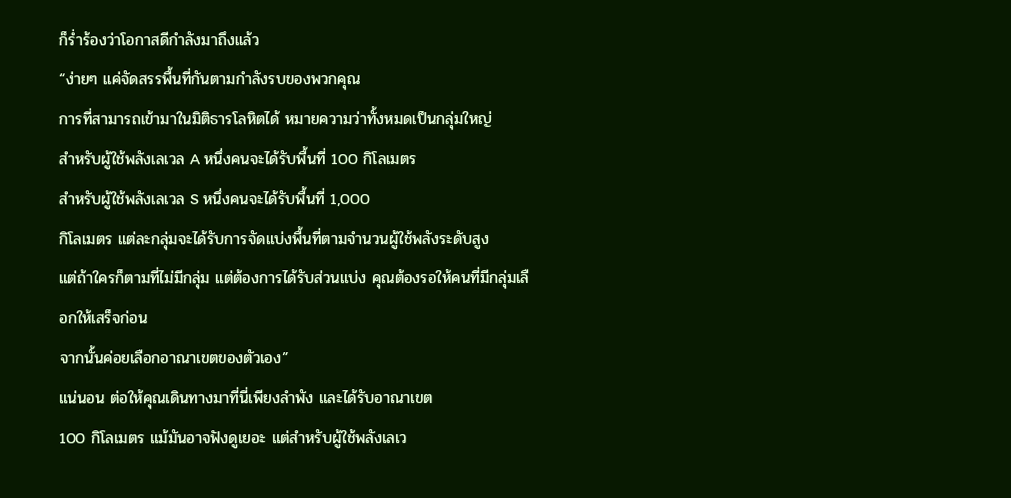ก็ร่ำร้องว่าโอกาสดีกำลังมาถึงแล้ว
“ง่ายๆ แค่จัดสรรพื้นที่กันตามกำลังรบของพวกคุณ
การที่สามารถเข้ามาในมิติธารโลหิตได้ หมายความว่าทั้งหมดเป็นกลุ่มใหญ่
สำหรับผู้ใช้พลังเลเวล A หนึ่งคนจะได้รับพื้นที่ 100 กิโลเมตร
สำหรับผู้ใช้พลังเลเวล S หนึ่งคนจะได้รับพื้นที่ 1,000
กิโลเมตร แต่ละกลุ่มจะได้รับการจัดแบ่งพื้นที่ตามจำนวนผู้ใช้พลังระดับสูง
แต่ถ้าใครก็ตามที่ไม่มีกลุ่ม แต่ต้องการได้รับส่วนแบ่ง คุณต้องรอให้คนที่มีกลุ่มเลือกให้เสร็จก่อน
จากนั้นค่อยเลือกอาณาเขตของตัวเอง”
แน่นอน ต่อให้คุณเดินทางมาที่นี่เพียงลำพัง และได้รับอาณาเขต
100 กิโลเมตร แม้มันอาจฟังดูเยอะ แต่สำหรับผู้ใช้พลังเลเว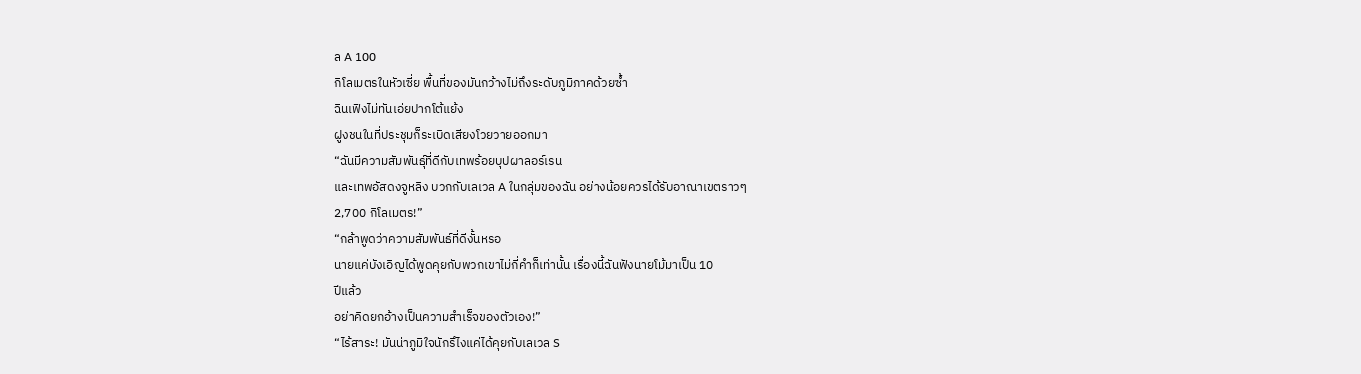ล A 100
กิโลเมตรในหัวเซี่ย พื้นที่ของมันกว้างไม่ถึงระดับภูมิภาคด้วยซ้ำ
ฉินเฟิงไม่ทันเอ่ยปากโต้แย้ง
ฝูงชนในที่ประชุมก็ระเบิดเสียงโวยวายออกมา
“ฉันมีความสัมพันธุ์ที่ดีกับเทพร้อยบุปผาลอร์เรน
และเทพอัสดงจูหลิง บวกกับเลเวล A ในกลุ่มของฉัน อย่างน้อยควรได้รับอาณาเขตราวๆ
2,700 กิโลเมตร!”
“กล้าพูดว่าความสัมพันธ์ที่ดีงั้นหรอ
นายแค่บังเอิญได้พูดคุยกับพวกเขาไม่กี่คำก็เท่านั้น เรื่องนี้ฉันฟังนายโม้มาเป็น 10
ปีแล้ว
อย่าคิดยกอ้างเป็นความสำเร็จของตัวเอง!”
“ไร้สาระ! มันน่าภูมิใจนักรึไงแค่ได้คุยกับเลเวล S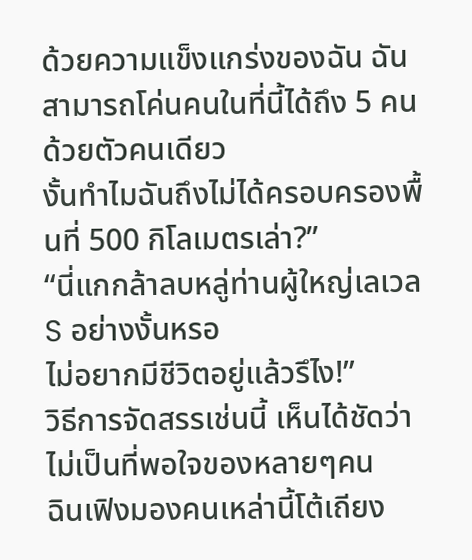ด้วยความแข็งแกร่งของฉัน ฉันสามารถโค่นคนในที่นี้ได้ถึง 5 คนด้วยตัวคนเดียว
งั้นทำไมฉันถึงไม่ได้ครอบครองพื้นที่ 500 กิโลเมตรเล่า?”
“นี่แกกล้าลบหลู่ท่านผู้ใหญ่เลเวล S อย่างงั้นหรอ
ไม่อยากมีชีวิตอยู่แล้วรึไง!”
วิธีการจัดสรรเช่นนี้ เห็นได้ชัดว่าไม่เป็นที่พอใจของหลายๆคน
ฉินเฟิงมองคนเหล่านี้โต้เถียง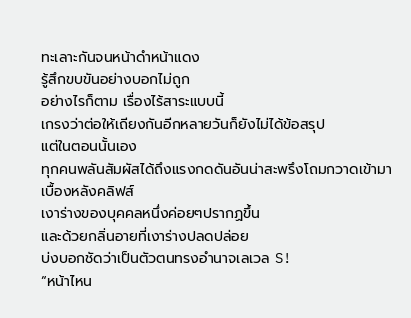ทะเลาะกันจนหน้าดำหน้าแดง
รู้สึกขบขันอย่างบอกไม่ถูก
อย่างไรก็ตาม เรื่องไร้สาระแบบนี้
เกรงว่าต่อให้เถียงกันอีกหลายวันก็ยังไม่ได้ข้อสรุป
แต่ในตอนนั้นเอง
ทุกคนพลันสัมผัสได้ถึงแรงกดดันอันน่าสะพรึงโถมกวาดเข้ามา เบื้องหลังคลิฟส์
เงาร่างของบุคคลหนึ่งค่อยๆปรากฏขึ้น
และด้วยกลิ่นอายที่เงาร่างปลดปล่อย
บ่งบอกชัดว่าเป็นตัวตนทรงอำนาจเลเวล S!
“หน้าไหน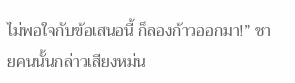ไม่พอใจกับข้อเสนอนี้ ก็ลองก้าวออกมา!” ชายคนนั้นกล่าวเสียงหม่น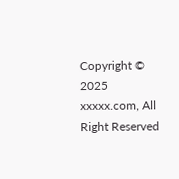Copyright © 2025 xxxxx.com, All Right Reserved